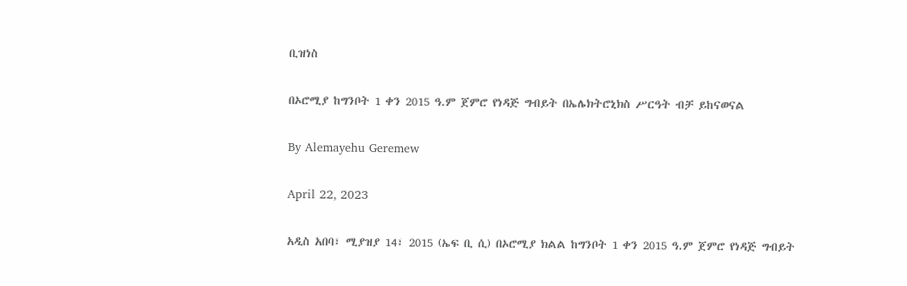ቢዝነስ

በኦሮሚያ ከግንቦት 1 ቀን 2015 ዓ.ም ጀምሮ የነዳጅ ግብይት በኤሌክትሮኒክስ ሥርዓት ብቻ ይከናወናል

By Alemayehu Geremew

April 22, 2023

አዲስ አበባ፣ ሚያዝያ 14፣ 2015 (ኤፍ ቢ ሲ) በኦሮሚያ ክልል ከግንቦት 1 ቀን 2015 ዓ.ም ጀምሮ የነዳጅ ግብይት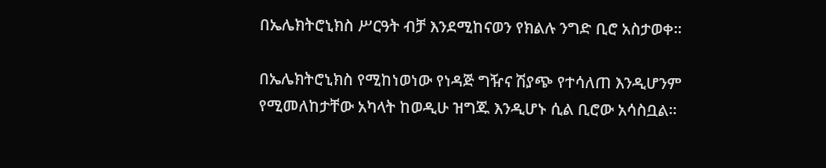በኤሌክትሮኒክስ ሥርዓት ብቻ እንደሚከናወን የክልሉ ንግድ ቢሮ አስታወቀ፡፡

በኤሌክትሮኒክስ የሚከነወነው የነዳጅ ግዥና ሽያጭ የተሳለጠ እንዲሆንም የሚመለከታቸው አካላት ከወዲሁ ዝግጁ እንዲሆኑ ሲል ቢሮው አሳስቧል፡፡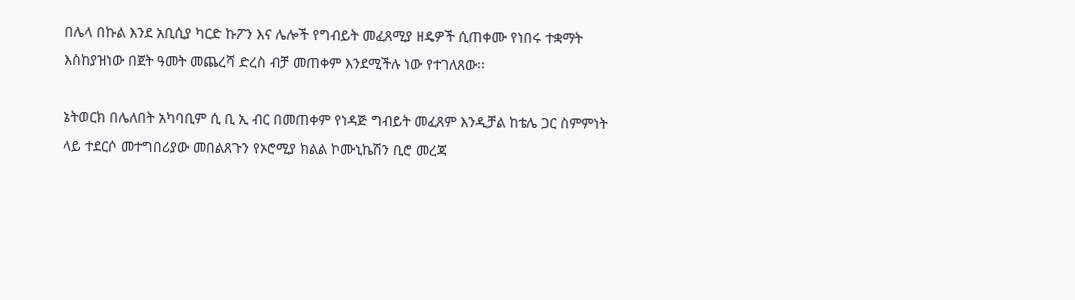በሌላ በኩል እንደ አቢሲያ ካርድ ኩፖን እና ሌሎች የግብይት መፈጸሚያ ዘዴዎች ሲጠቀሙ የነበሩ ተቋማት እስከያዝነው በጀት ዓመት መጨረሻ ድረስ ብቻ መጠቀም እንደሚችሉ ነው የተገለጸው፡፡

ኔትወርክ በሌለበት አካባቢም ሲ ቢ ኢ ብር በመጠቀም የነዳጅ ግብይት መፈጸም እንዲቻል ከቴሌ ጋር ስምምነት ላይ ተደርሶ መተግበሪያው መበልጸጉን የኦሮሚያ ክልል ኮሙኒኬሽን ቢሮ መረጃ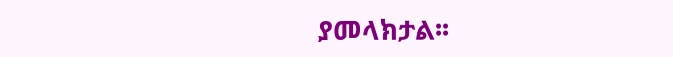ያመላክታል፡፡